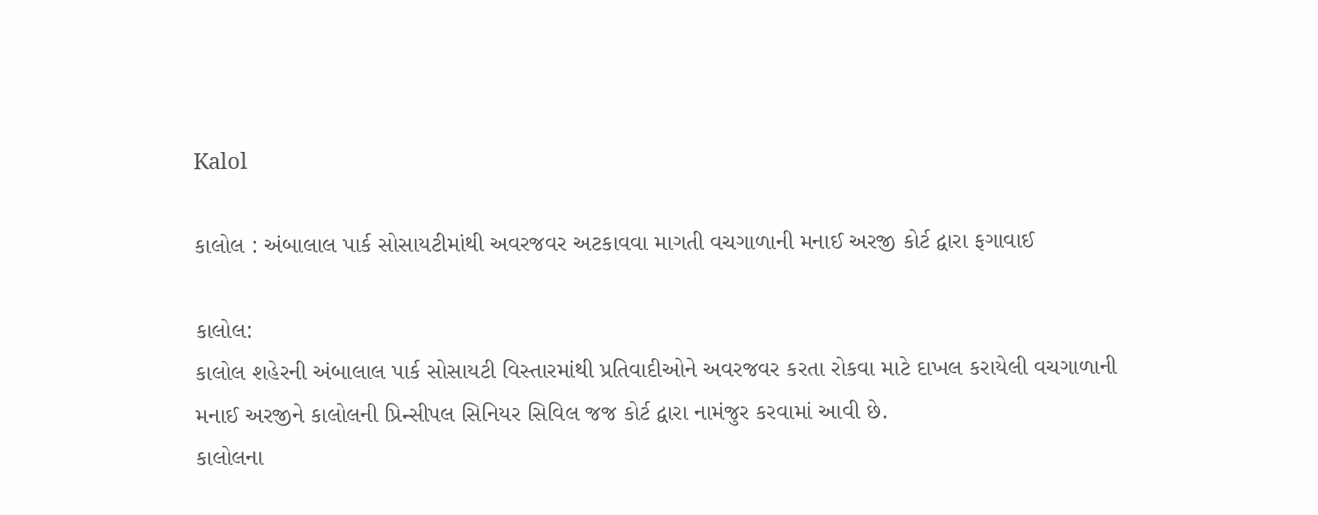Kalol

કાલોલ : અંબાલાલ પાર્ક સોસાયટીમાંથી અવરજવર અટકાવવા માગતી વચગાળાની મનાઈ અરજી કોર્ટ દ્વારા ફગાવાઈ

કાલોલ:
કાલોલ શહેરની અંબાલાલ પાર્ક સોસાયટી વિસ્તારમાંથી પ્રતિવાદીઓને અવરજવર કરતા રોકવા માટે દાખલ કરાયેલી વચગાળાની મનાઈ અરજીને કાલોલની પ્રિન્સીપલ સિનિયર સિવિલ જજ કોર્ટ દ્વારા નામંજુર કરવામાં આવી છે.
કાલોલના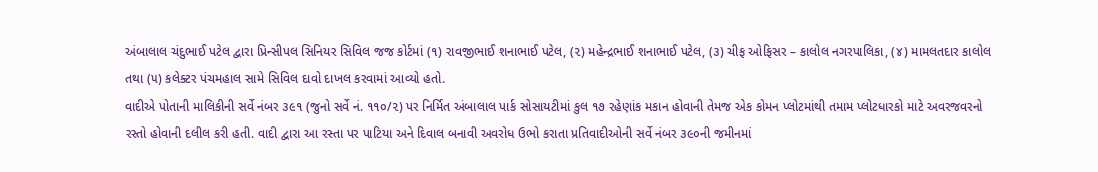અંબાલાલ ચંદુભાઈ પટેલ દ્વારા પ્રિન્સીપલ સિનિયર સિવિલ જજ કોર્ટમાં (૧) રાવજીભાઈ શનાભાઈ પટેલ, (૨) મહેન્દ્રભાઈ શનાભાઈ પટેલ, (૩) ચીફ ઓફિસર – કાલોલ નગરપાલિકા, (૪) મામલતદાર કાલોલ તથા (૫) કલેક્ટર પંચમહાલ સામે સિવિલ દાવો દાખલ કરવામાં આવ્યો હતો.
વાદીએ પોતાની માલિકીની સર્વે નંબર ૩૯૧ (જુનો સર્વે નં. ૧૧૦/૨) પર નિર્મિત અંબાલાલ પાર્ક સોસાયટીમાં કુલ ૧૭ રહેણાંક મકાન હોવાની તેમજ એક કોમન પ્લોટમાંથી તમામ પ્લોટધારકો માટે અવરજવરનો રસ્તો હોવાની દલીલ કરી હતી. વાદી દ્વારા આ રસ્તા પર પાટિયા અને દિવાલ બનાવી અવરોધ ઉભો કરાતા પ્રતિવાદીઓની સર્વે નંબર ૩૯૦ની જમીનમાં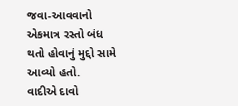જવા-આવવાનો એકમાત્ર રસ્તો બંધ થતો હોવાનું મુદ્દો સામે આવ્યો હતો.
વાદીએ દાવો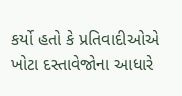કર્યો હતો કે પ્રતિવાદીઓએ ખોટા દસ્તાવેજોના આધારે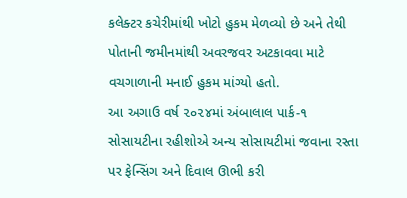કલેક્ટર કચેરીમાંથી ખોટો હુકમ મેળવ્યો છે અને તેથી પોતાની જમીનમાંથી અવરજવર અટકાવવા માટે વચગાળાની મનાઈ હુકમ માંગ્યો હતો.
આ અગાઉ વર્ષ ૨૦૨૪માં અંબાલાલ પાર્ક-૧ સોસાયટીના રહીશોએ અન્ય સોસાયટીમાં જવાના રસ્તા પર ફેન્સિંગ અને દિવાલ ઊભી કરી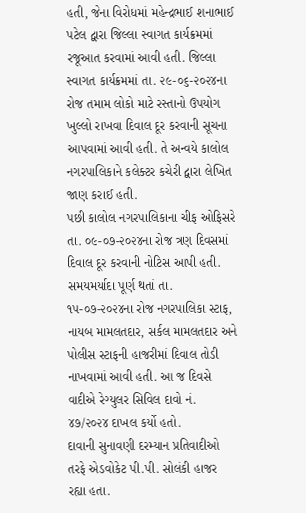હતી, જેના વિરોધમાં મહેન્દ્રભાઈ શનાભાઈ પટેલ દ્વારા જિલ્લા સ્વાગત કાર્યક્રમમાં રજૂઆત કરવામાં આવી હતી. જિલ્લા સ્વાગત કાર્યક્રમમાં તા. ૨૯-૦૬-૨૦૨૪ના રોજ તમામ લોકો માટે રસ્તાનો ઉપયોગ ખુલ્લો રાખવા દિવાલ દૂર કરવાની સૂચના આપવામાં આવી હતી. તે અન્વયે કાલોલ નગરપાલિકાને કલેક્ટર કચેરી દ્વારા લેખિત જાણ કરાઈ હતી.
પછી કાલોલ નગરપાલિકાના ચીફ ઓફિસરે તા. ૦૯-૦૭-૨૦૨૪ના રોજ ત્રણ દિવસમાં દિવાલ દૂર કરવાની નોટિસ આપી હતી. સમયમર્યાદા પૂર્ણ થતાં તા. ૧૫-૦૭-૨૦૨૪ના રોજ નગરપાલિકા સ્ટાફ, નાયબ મામલતદાર, સર્કલ મામલતદાર અને પોલીસ સ્ટાફની હાજરીમાં દિવાલ તોડી નાખવામાં આવી હતી. આ જ દિવસે વાદીએ રેગ્યુલર સિવિલ દાવો નં. ૪૭/૨૦૨૪ દાખલ કર્યો હતો.
દાવાની સુનાવણી દરમ્યાન પ્રતિવાદીઓ તરફે એડવોકેટ પી.પી. સોલંકી હાજર રહ્યા હતા.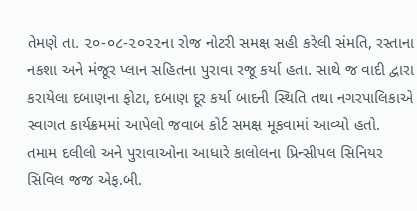તેમણે તા. ૨૦-૦૮-૨૦૨૨ના રોજ નોટરી સમક્ષ સહી કરેલી સંમતિ, રસ્તાના નકશા અને મંજૂર પ્લાન સહિતના પુરાવા રજૂ કર્યા હતા. સાથે જ વાદી દ્વારા કરાયેલા દબાણના ફોટા, દબાણ દૂર કર્યા બાદની સ્થિતિ તથા નગરપાલિકાએ સ્વાગત કાર્યક્રમમાં આપેલો જવાબ કોર્ટ સમક્ષ મૂકવામાં આવ્યો હતો.
તમામ દલીલો અને પુરાવાઓના આધારે કાલોલના પ્રિન્સીપલ સિનિયર સિવિલ જજ એફ.બી.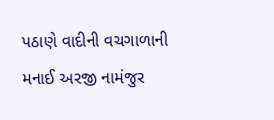પઠાણે વાદીની વચગાળાની મનાઈ અરજી નામંજુર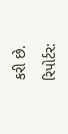કરી છે.

રિપોર્ટર: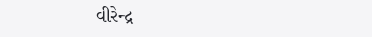વીરેન્દ્ર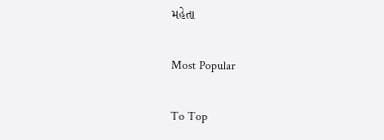મહેતા

Most Popular

To Top